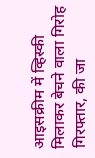आइसक्रीम में व्हिस्की मिलाकर बेचने वाला गिरोह गिरफ्तार, की जा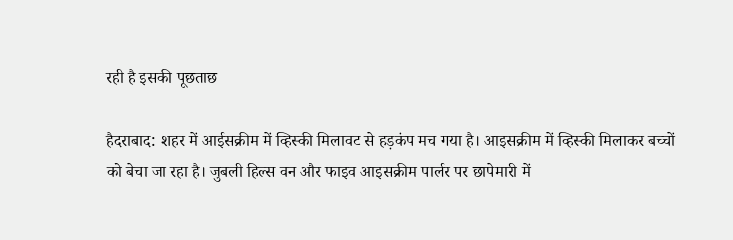रही है इसकी पूछताछ

हैदराबाद: शहर में आईसक्रीम में व्हिस्की मिलावट से हड़कंप मच गया है। आइसक्रीम में व्हिस्की मिलाकर बच्चों को बेचा जा रहा है। जुबली हिल्स वन और फाइव आइसक्रीम पार्लर पर छापेमारी में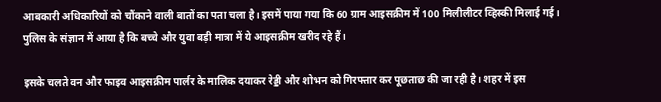आबकारी अधिकारियों को चौंकाने वाली बातों का पता चला है। इसमें पाया गया कि 60 ग्राम आइसक्रीम में 100 मिलीलीटर व्हिस्की मिलाई गई। पुलिस के संज्ञान में आया है कि बच्चे और युवा बड़ी मात्रा में ये आइसक्रीम खरीद रहे हैं।

इसके चलते वन और फाइव आइसक्रीम पार्लर के मालिक दयाकर रेड्डी और शोभन को गिरफ्तार कर पूछताछ की जा रही है। शहर में इस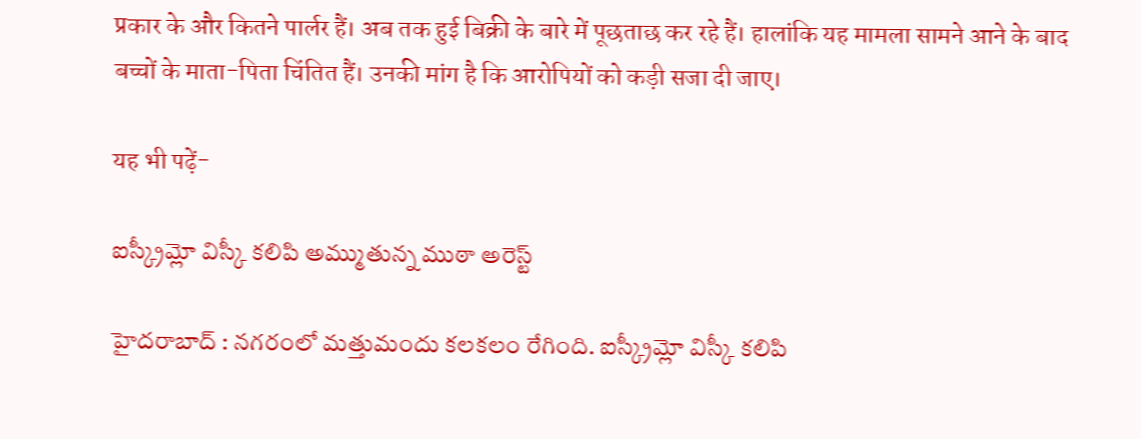प्रकार के और कितने पार्लर हैं। अब तक हुई बिक्री के बारे में पूछताछ कर रहे हैं। हालांकि यह मामला सामने आने के बाद बच्चों के माता-पिता चिंतित हैं। उनकी मांग है कि आरोपियों को कड़ी सजा दी जाए।

यह भी पढ़ें-

ఐస్క్రీమ్లో విస్కీ కలిపి అమ్ముతున్న ముఠా అరెస్ట్

హైదరాబాద్ : నగరంలో మత్తుమందు కలకలం రేగింది. ఐస్క్రీమ్లో విస్కీ కలిపి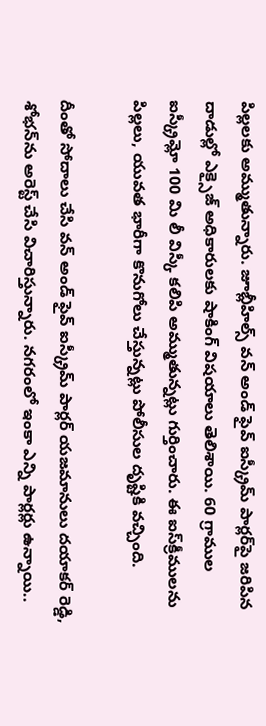పిల్లలకు అమ్ముతున్నారు. జూబ్లీహిల్స్ వన్ అండ్ ఫైవ్ ఐస్క్రీమ్ పార్లర్‌పై జరిపిన దాడుల్లో ఎక్సైజ్ అధికారులకు షాకింగ్ విషయాలు తెలిశాయి. 60 గ్రాముల ఐస్క్రీమ్లో 100 మి లీ విస్కీ కలిపి అమ్ముతున్నట్లు గుర్తించారు. ఈ ఐస్‌క్రీములను పిల్లలు, యువత భారీగా కొనుగోలు చేస్తున్నట్లు పోలీసుల దృష్టికి వచ్చింది.

దీంతో సోదాలు చేసి వన్ అండ్ ఫైవ్ ఐస్క్రీమ్ పార్లర్ యజమానులు దయాకర్ రెడ్డి, శోభన్‌ను అరెస్ట్ చేసి విచారిస్తున్నారు. నగరంలో ఇంకా ఎన్ని పార్లర్లు ఉన్నాయి..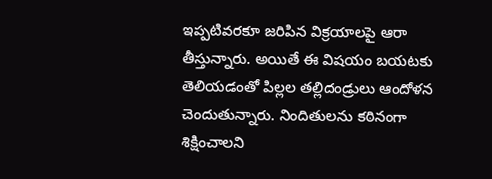ఇప్పటివరకూ జరిపిన విక్రయాలపై ఆరా తీస్తున్నారు. అయితే ఈ విషయం బయటకు తెలియడంతో పిల్లల తల్లిదండ్రులు ఆందోళన చెందుతున్నారు. నిందితులను కఠినంగా శిక్షించాలని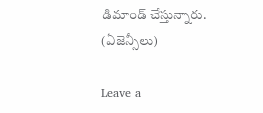డిమాండ్ చేస్తున్నారు. (ఏజెన్సీలు)

Leave a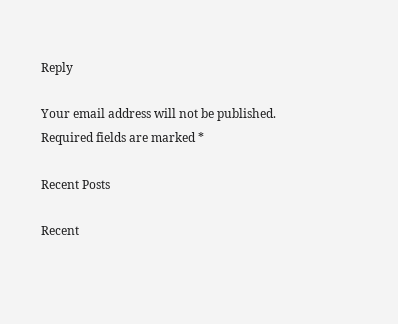Reply

Your email address will not be published. Required fields are marked *

Recent Posts

Recent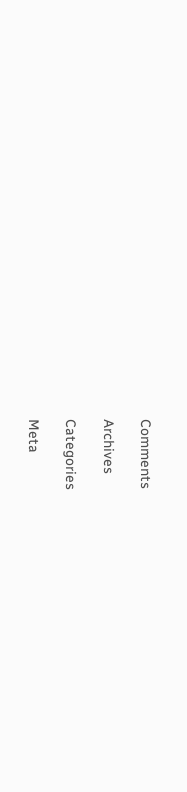Comments

Archives

Categories

Meta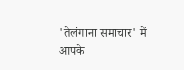'तेलंगाना समाचार' में आपके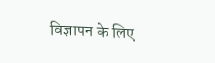विज्ञापन के लिए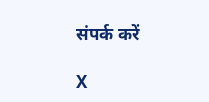संपर्क करें

X